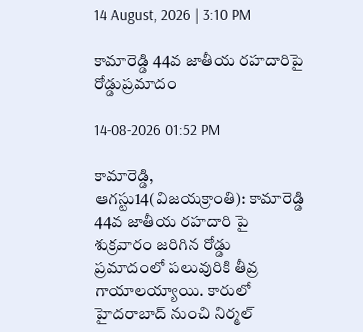14 August, 2026 | 3:10 PM

కామారెడ్డి 44వ జాతీయ రహదారిపై రోడ్డుప్రమాదం

14-08-2026 01:52 PM

కామారెడ్డి, ఆగస్టు14(విజయక్రాంతి): కామారెడ్డి 44వ జాతీయ రహదారి పై శుక్రవారం జరిగిన రోడ్డు ప్రమాదంలో పలువురికి తీవ్ర గాయాలయ్యాయి. కారులో హైదరాబాద్ నుంచి నిర్మల్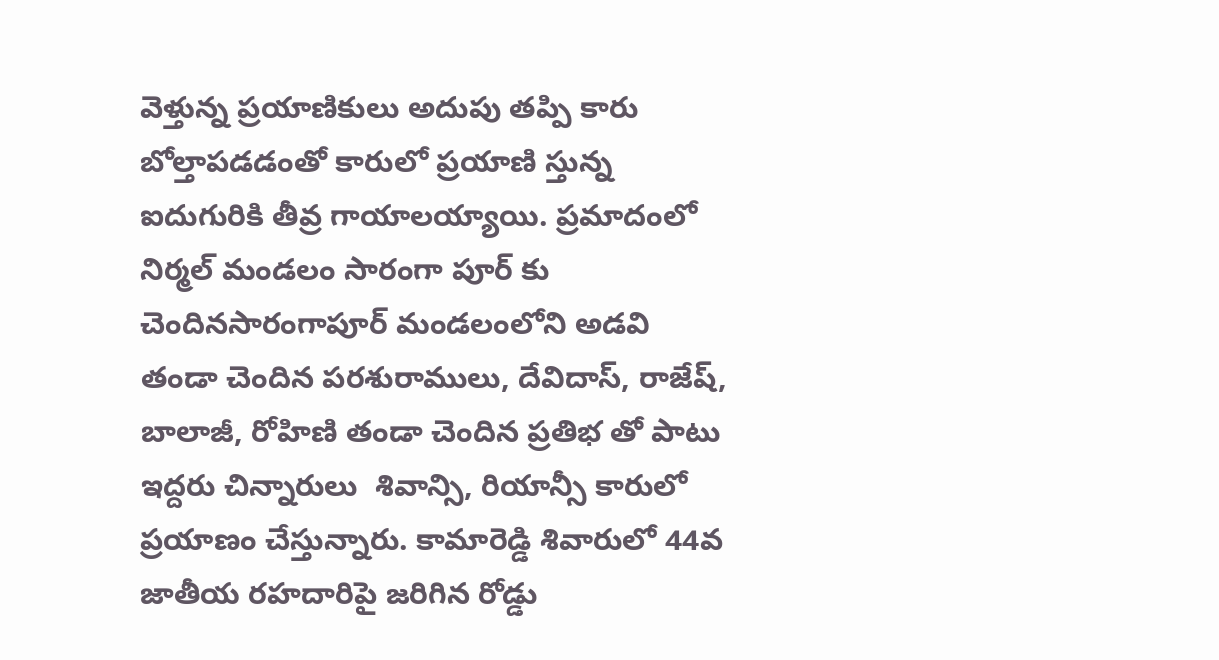వెళ్తున్న ప్రయాణికులు అదుపు తప్పి కారు బోల్తాపడడంతో కారులో ప్రయాణి స్తున్న ఐదుగురికి తీవ్ర గాయాలయ్యాయి. ప్రమాదంలో నిర్మల్ మండలం సారంగా పూర్ కు చెందినసారంగాపూర్ మండలంలోని అడవి తండా చెందిన పరశురాములు, దేవిదాస్, రాజేష్, బాలాజీ, రోహిణి తండా చెందిన ప్రతిభ తో పాటు ఇద్దరు చిన్నారులు  శివాన్సి, రియాన్సీ కారులో ప్రయాణం చేస్తున్నారు. కామారెడ్డి శివారులో 44వ జాతీయ రహదారిపై జరిగిన రోడ్డు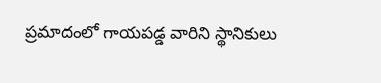ప్రమాదంలో గాయపడ్డ వారిని స్థానికులు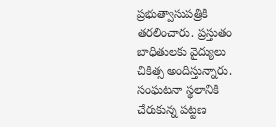ప్రభుత్వాసుపత్రికి తరలించారు. ప్రస్తుతం బాధితులకు వైద్యులు చికిత్స అందిస్తున్నారు. సంఘటనా స్థలానికి చేరుకున్న పట్టణ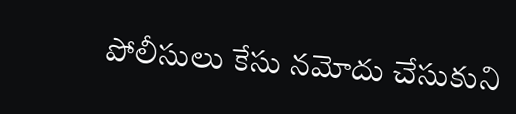పోలీసులు కేసు నమోదు చేసుకుని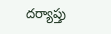దర్యాప్తు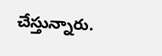చేస్తున్నారు.